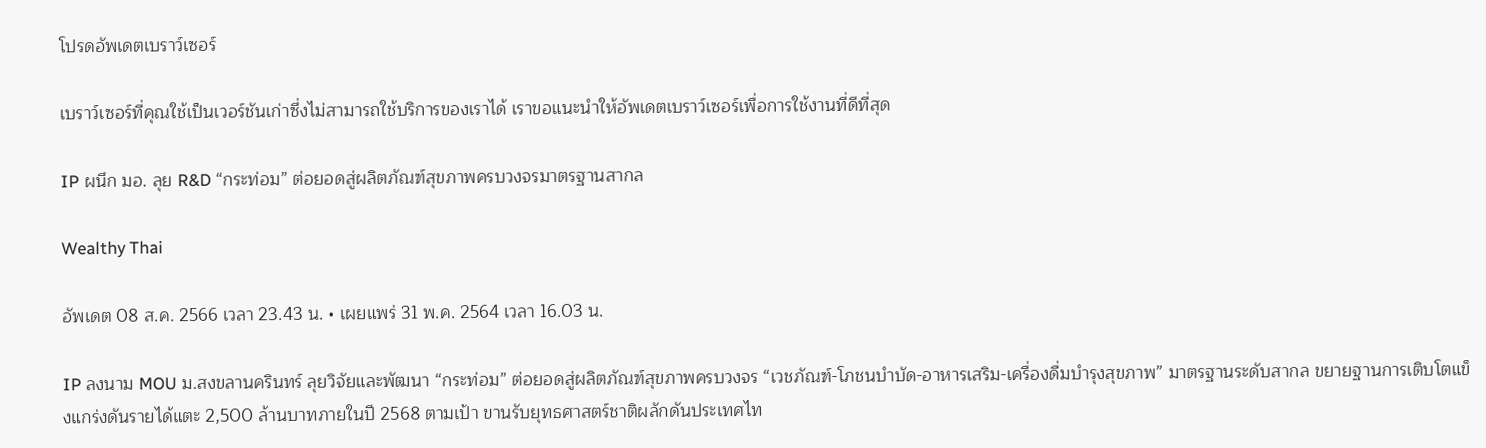โปรดอัพเดตเบราว์เซอร์

เบราว์เซอร์ที่คุณใช้เป็นเวอร์ชันเก่าซึ่งไม่สามารถใช้บริการของเราได้ เราขอแนะนำให้อัพเดตเบราว์เซอร์เพื่อการใช้งานที่ดีที่สุด

IP ผนึก มอ. ลุย R&D “กระท่อม” ต่อยอดสู่ผลิตภัณฑ์สุขภาพครบวงจรมาตรฐานสากล

Wealthy Thai

อัพเดต 08 ส.ค. 2566 เวลา 23.43 น. • เผยแพร่ 31 พ.ค. 2564 เวลา 16.03 น.

IP ลงนาม MOU ม.สงขลานครินทร์ ลุยวิจัยและพัฒนา “กระท่อม” ต่อยอดสู่ผลิตภัณฑ์สุขภาพครบวงจร “เวชภัณฑ์-โภชนบำบัด-อาหารเสริม-เครื่องดื่มบำรุงสุขภาพ” มาตรฐานระดับสากล ขยายฐานการเติบโตแข็งแกร่งดันรายได้แตะ 2,500 ล้านบาทภายในปี 2568 ตามเป้า ขานรับยุทธศาสตร์ชาติผลักดันประเทศไท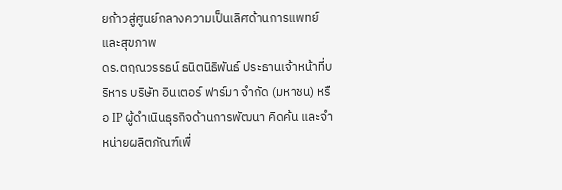ยก้าวสู่ศูนย์กลางความเป็นเลิศด้านการแพทย์และสุขภาพ
ดร.ตฤณวรรธน์ ธนิตนิธิพันธ์ ประธานเจ้าหน้าที่บริหาร บริษัท อินเตอร์ ฟาร์มา จำกัด (มหาชน) หรือ IP ผู้ดำเนินธุรกิจด้านการพัฒนา คิดค้น และจำหน่ายผลิตภัณฑ์เพื่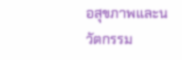อสุขภาพและนวัตกรรม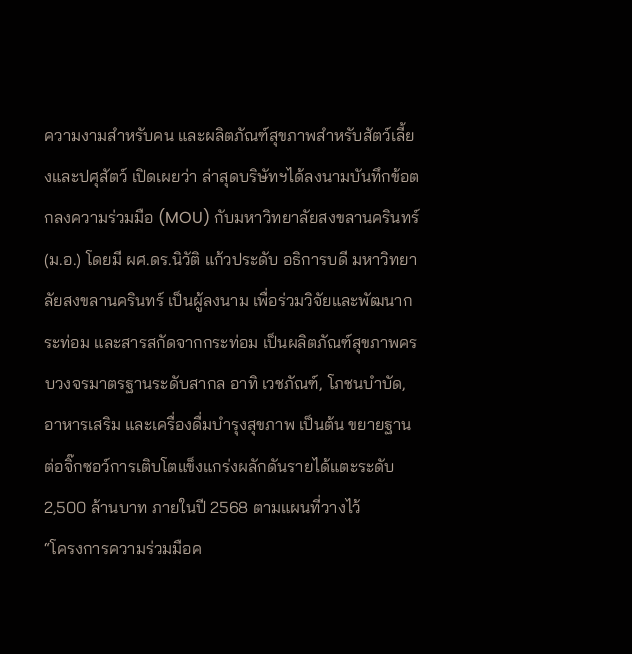ความงามสำหรับคน และผลิตภัณฑ์สุขภาพสำหรับสัตว์เลี้ยงและปศุสัตว์ เปิดเผยว่า ล่าสุดบริษัทฯได้ลงนามบันทึกข้อตกลงความร่วมมือ (MOU) กับมหาวิทยาลัยสงขลานครินทร์ (ม.อ.) โดยมี ผศ.ดร.นิวัติ แก้วประดับ อธิการบดี มหาวิทยาลัยสงขลานครินทร์ เป็นผู้ลงนาม เพื่อร่วมวิจัยและพัฒนากระท่อม และสารสกัดจากกระท่อม เป็นผลิตภัณฑ์สุขภาพครบวงจรมาตรฐานระดับสากล อาทิ เวชภัณฑ์, โภชนบำบัด, อาหารเสริม และเครื่องดื่มบำรุงสุขภาพ เป็นต้น ขยายฐานต่อจิ๊กซอว์การเติบโตแข็งแกร่งผลักดันรายได้แตะระดับ 2,500 ล้านบาท ภายในปี 2568 ตามแผนที่วางไว้
“โครงการความร่วมมือค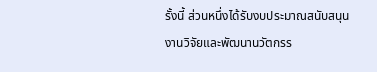รั้งนี้ ส่วนหนึ่งได้รับงบประมาณสนับสนุน งานวิจัยและพัฒนานวัตกรร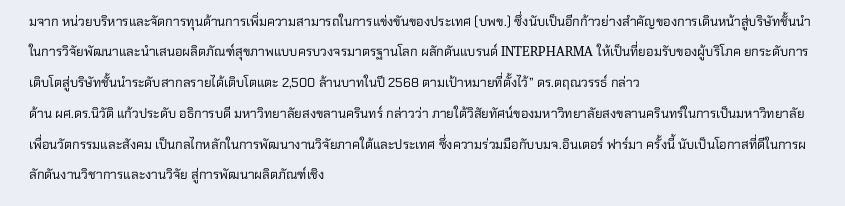มจาก หน่วยบริหารและจัดการทุนด้านการเพิ่มความสามารถในการแข่งขันของประเทศ (บพข.) ซึ่งนับเป็นอีกก้าวย่างสำคัญของการเดินหน้าสู่บริษัทชั้นนำในการวิจัยพัฒนาและนำเสนอผลิตภัณฑ์สุขภาพแบบครบวงจรมาตรฐานโลก ผลักดันแบรนด์ INTERPHARMA ให้เป็นที่ยอมรับของผู้บริโภค ยกระดับการเติบโตสู่บริษัทชั้นนำระดับสากลรายได้เติบโตแตะ 2,500 ล้านบาทในปี 2568 ตามเป้าหมายที่ตั้งไว้” ดร.ตฤณวรรธ์ กล่าว
ด้าน ผศ.ดร.นิวัติ แก้วประดับ อธิการบดี มหาวิทยาลัยสงขลานครินทร์ กล่าวว่า ภายใต้วิสัยทัศน์ของมหาวิทยาลัยสงขลานครินทร์ในการเป็นมหาวิทยาลัยเพื่อนวัตกรรมและสังคม เป็นกลไกหลักในการพัฒนางานวิจัยภาคใต้และประเทศ ซึ่งความร่วมมือกับบมจ.อินเตอร์ ฟาร์มา ครั้งนี้ นับเป็นโอกาสที่ดีในการผลักดันงานวิชาการและงานวิจัย สู่การพัฒนาผลิตภัณฑ์เชิง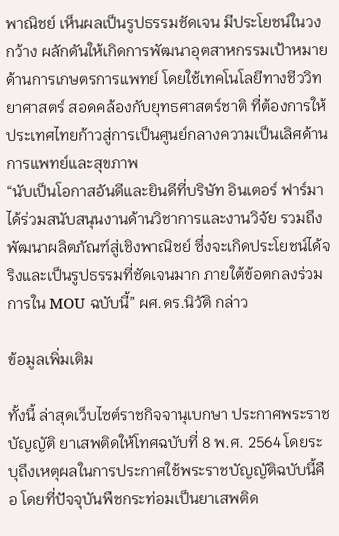พาณิชย์ เห็นผลเป็นรูปธรรมชัดเจน มีประโยชน์ในวงกว้าง ผลักดันให้เกิดการพัฒนาอุตสาหกรรมเป้าหมายด้านการเกษตรการแพทย์ โดยใช้เทคโนโลยีทางชีววิทยาศาสตร์ สอดคล้องกับยุทธศาสตร์ชาติ ที่ต้องการให้ประเทศไทยก้าวสู่การเป็นศูนย์กลางความเป็นเลิศด้านการแพทย์และสุขภาพ
“นับเป็นโอกาสอันดีและยินดีที่บริษัท อินเตอร์ ฟาร์มา ได้ร่วมสนับสนุนงานด้านวิชาการและงานวิจัย รวมถึงพัฒนาผลิตภัณฑ์สู่เชิงพาณิชย์ ซึ่งจะเกิดประโยชน์ได้จริงและเป็นรูปธรรมที่ชัดเจนมาก ภายใต้ข้อตกลงร่วมการใน MOU ฉบับนี้” ผศ.ดร.นิวัติ กล่าว

ข้อมูลเพิ่มเติม

ทั้งนี้ ล่าสุดเว็บไซต์ราชกิจจานุเบกษา ประกาศพระราชบัญญัติ ยาเสพติดให้โทศฉบับที่ 8 พ.ศ. 2564 โดยระบุถึงเหตุผลในการประกาศใช้พระราชบัญญัติฉบับนี้คือ โดยที่ปัจจุบันพืชกระท่อมเป็นยาเสพติด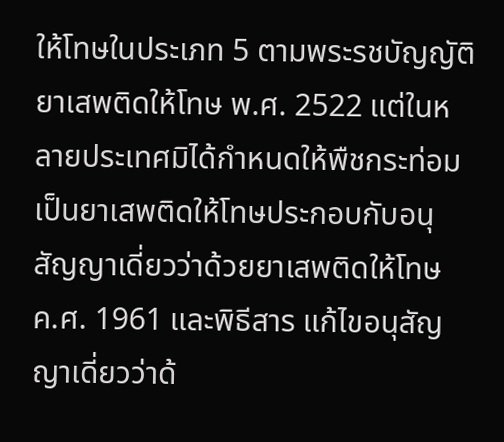ให้โทษในประเภท 5 ตามพระรชบัญญัติยาเสพติดให้โทษ พ.ศ. 2522 แต่ในหลายประเทศมิได้กำหนดให้พืชกระท่อมเป็นยาเสพติดให้โทษประกอบกับอนุสัญญาเดี่ยวว่าด้วยยาเสพติดให้โทษ ค.ศ. 1961 และพิธีสาร แก้ไขอนุสัญญาเดี่ยวว่าด้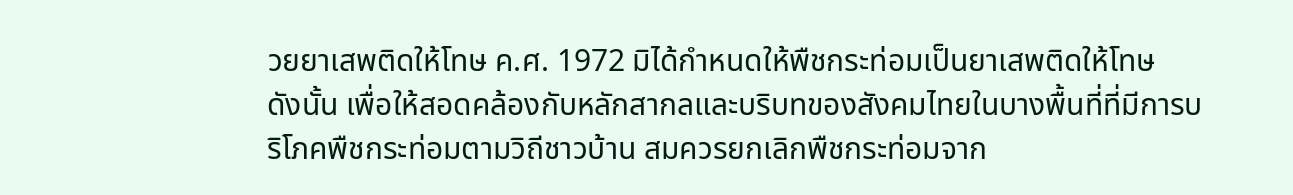วยยาเสพติดให้โทษ ค.ศ. 1972 มิได้กำหนดให้พืชกระท่อมเป็นยาเสพติดให้โทษ
ดังนั้น เพื่อให้สอดคล้องกับหลักสากลและบริบทของสังคมไทยในบางพื้นที่ที่มีการบริโภคพืชกระท่อมตามวิถีชาวบ้าน สมควรยกเลิกพืชกระท่อมจาก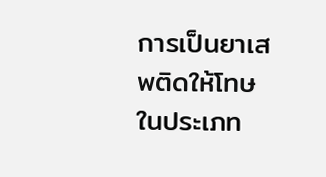การเป็นยาเสพติดให้โทษในประเภท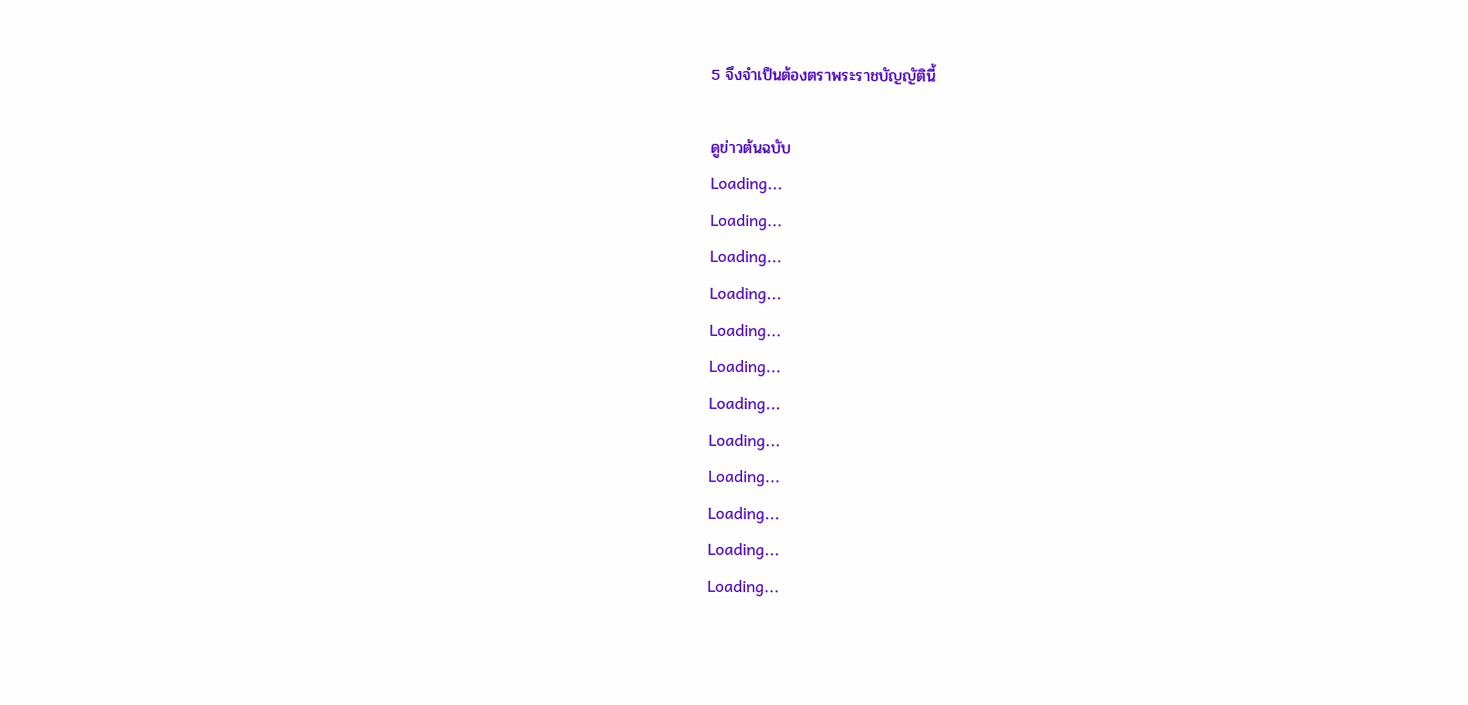5 จึงจำเป็นต้องตราพระราชบัญญัตินี้

ดูข่าวต้นฉบับ
Loading...
Loading...
Loading...
Loading...
Loading...
Loading...
Loading...
Loading...
Loading...
Loading...
Loading...
Loading...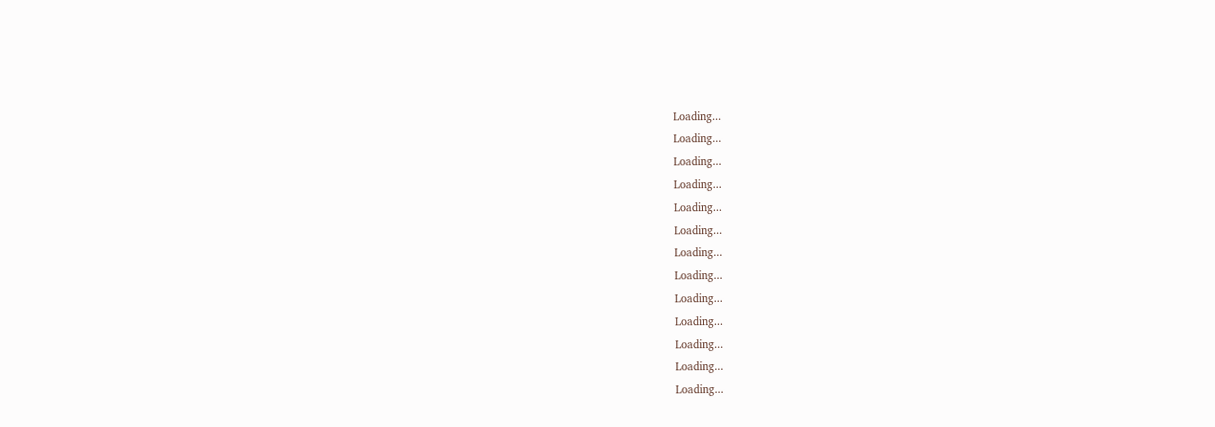Loading...
Loading...
Loading...
Loading...
Loading...
Loading...
Loading...
Loading...
Loading...
Loading...
Loading...
Loading...
Loading...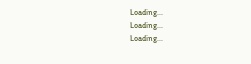Loading...
Loading...
Loading...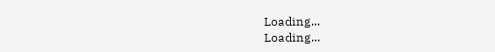Loading...
Loading...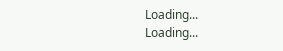Loading...
Loading...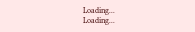Loading...
Loading...